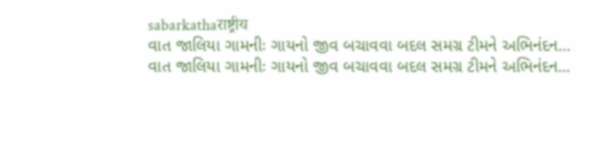sabarkathaराष्ट्रीय
વાત જાલિયા ગામનીઃ ગાયનો જીવ બચાવવા બદલ સમગ્ર ટીમને અભિનંદન…
વાત જાલિયા ગામનીઃ ગાયનો જીવ બચાવવા બદલ સમગ્ર ટીમને અભિનંદન...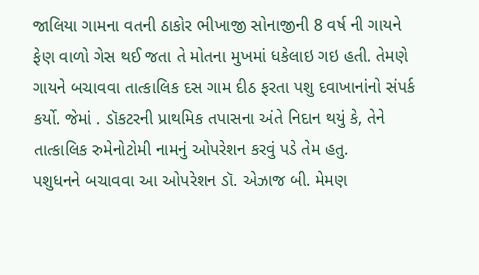જાલિયા ગામના વતની ઠાકોર ભીખાજી સોનાજીની 8 વર્ષ ની ગાયને ફેણ વાળો ગેસ થઈ જતા તે મોતના મુખમાં ધકેલાઇ ગઇ હતી. તેમણે ગાયને બચાવવા તાત્કાલિક દસ ગામ દીઠ ફરતા પશુ દવાખાનાંનો સંપર્ક કર્યો. જેમાં . ડૉકટરની પ્રાથમિક તપાસના અંતે નિદાન થયું કે, તેને તાત્કાલિક રુમેનોટોમી નામનું ઓપરેશન કરવું પડે તેમ હતુ.
પશુધનને બચાવવા આ ઓપરેશન ડૉ. એઝાજ બી. મેમણ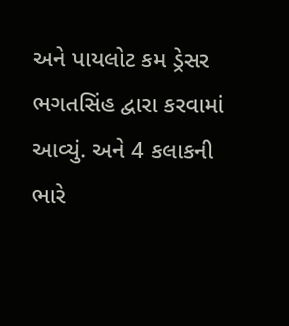અને પાયલોટ કમ ડ્રેસર ભગતસિંહ દ્વારા કરવામાં આવ્યું. અને 4 કલાકની ભારે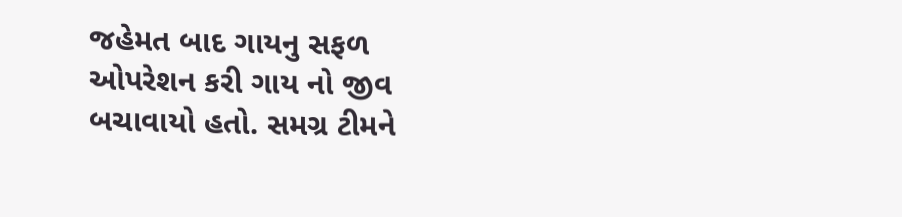જહેમત બાદ ગાયનુ સફળ ઓપરેશન કરી ગાય નો જીવ બચાવાયો હતો. સમગ્ર ટીમને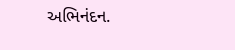અભિનંદન.